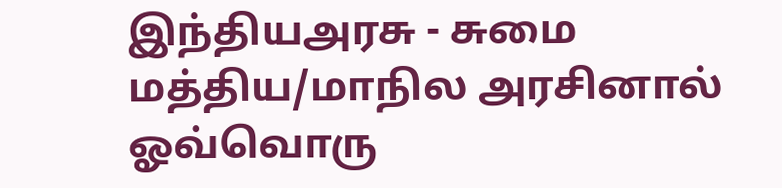இந்தியஅரசு - சுமை
மத்திய/மாநில அரசினால் ஓவ்வொரு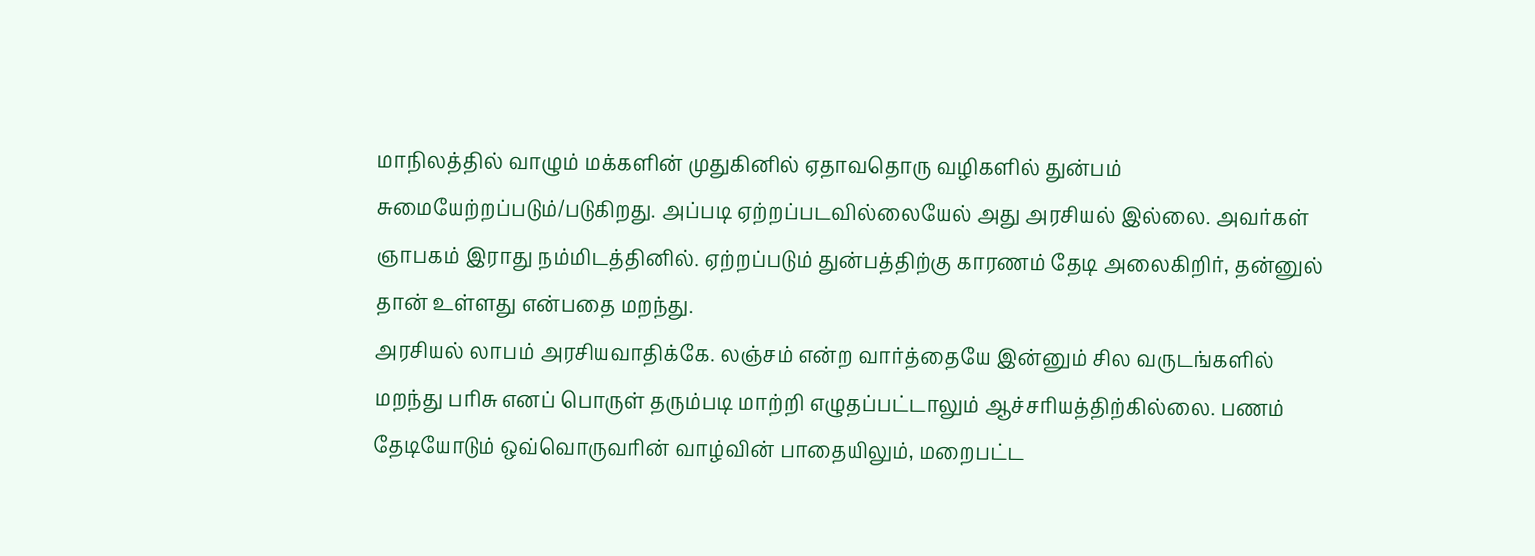மாநிலத்தில் வாழும் மக்களின் முதுகினில் ஏதாவதொரு வழிகளில் துன்பம் சுமையேற்றப்படும்/படுகிறது. அப்படி ஏற்றப்படவில்லையேல் அது அரசியல் இல்லை. அவர்கள் ஞாபகம் இராது நம்மிடத்தினில். ஏற்றப்படும் துன்பத்திற்கு காரணம் தேடி அலைகிறிர், தன்னுல் தான் உள்ளது என்பதை மறந்து.
அரசியல் லாபம் அரசியவாதிக்கே. லஞ்சம் என்ற வார்த்தையே இன்னும் சில வருடங்களில் மறந்து பரிசு எனப் பொருள் தரும்படி மாற்றி எழுதப்பட்டாலும் ஆச்சரியத்திற்கில்லை. பணம் தேடியோடும் ஒவ்வொருவரின் வாழ்வின் பாதையிலும், மறைபட்ட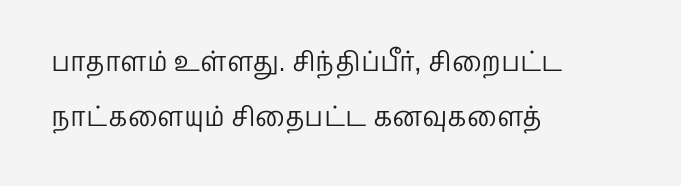பாதாளம் உள்ளது. சிந்திப்பீர், சிறைபட்ட நாட்களையும் சிதைபட்ட கனவுகளைத்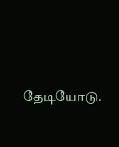தேடியோடு.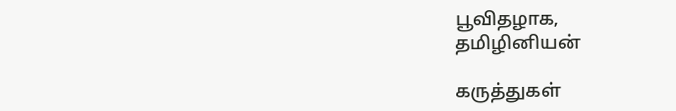பூவிதழாக,
தமிழினியன்

கருத்துகள்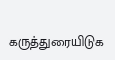கருத்துரையிடுக